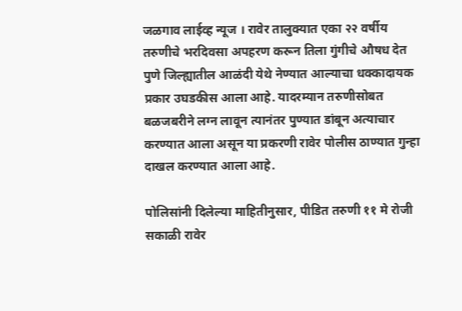जळगाव लाईव्ह न्यूज । रावेर तालुक्यात एका २२ वर्षीय तरुणीचे भरदिवसा अपहरण करून तिला गुंगीचे औषध देत पुणे जिल्ह्यातील आळंदी येथे नेण्यात आल्याचा धक्कादायक प्रकार उघडकीस आला आहे. यादरम्यान तरुणीसोबत बळजबरीने लग्न लावून त्यानंतर पुण्यात डांबून अत्याचार करण्यात आला असून या प्रकरणी रावेर पोलीस ठाण्यात गुन्हा दाखल करण्यात आला आहे.

पोलिसांनी दिलेल्या माहितीनुसार, पीडित तरुणी ११ मे रोजी सकाळी रावेर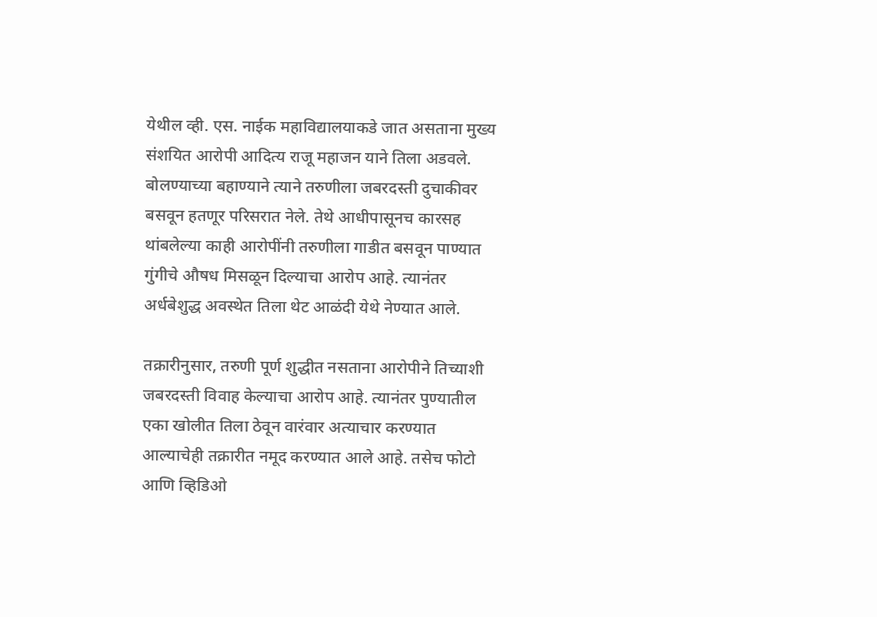येथील व्ही. एस. नाईक महाविद्यालयाकडे जात असताना मुख्य संशयित आरोपी आदित्य राजू महाजन याने तिला अडवले. बोलण्याच्या बहाण्याने त्याने तरुणीला जबरदस्ती दुचाकीवर बसवून हतणूर परिसरात नेले. तेथे आधीपासूनच कारसह थांबलेल्या काही आरोपींनी तरुणीला गाडीत बसवून पाण्यात गुंगीचे औषध मिसळून दिल्याचा आरोप आहे. त्यानंतर अर्धबेशुद्ध अवस्थेत तिला थेट आळंदी येथे नेण्यात आले.

तक्रारीनुसार, तरुणी पूर्ण शुद्धीत नसताना आरोपीने तिच्याशी जबरदस्ती विवाह केल्याचा आरोप आहे. त्यानंतर पुण्यातील एका खोलीत तिला ठेवून वारंवार अत्याचार करण्यात आल्याचेही तक्रारीत नमूद करण्यात आले आहे. तसेच फोटो आणि व्हिडिओ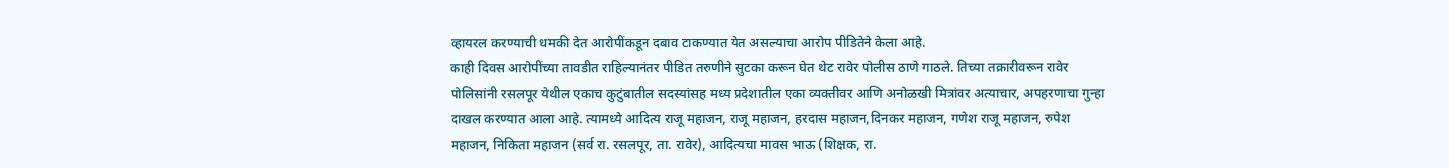व्हायरल करण्याची धमकी देत आरोपींकडून दबाव टाकण्यात येत असल्याचा आरोप पीडितेने केला आहे.
काही दिवस आरोपींच्या तावडीत राहिल्यानंतर पीडित तरुणीने सुटका करून घेत थेट रावेर पोलीस ठाणे गाठले. तिच्या तक्रारीवरून रावेर पोलिसांनी रसलपूर येथील एकाच कुटुंबातील सदस्यांसह मध्य प्रदेशातील एका व्यक्तीवर आणि अनोळखी मित्रांवर अत्याचार, अपहरणाचा गुन्हा दाखल करण्यात आला आहे. त्यामध्ये आदित्य राजू महाजन, राजू महाजन, हरदास महाजन,दिनकर महाजन, गणेश राजू महाजन, रुपेश महाजन, निकिता महाजन (सर्व रा. रसलपूर, ता. रावेर), आदित्यचा मावस भाऊ (शिक्षक, रा.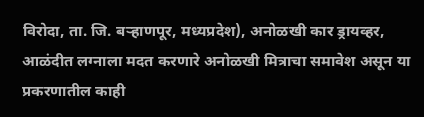विरोदा, ता. जि. बऱ्हाणपूर, मध्यप्रदेश), अनोळखी कार ड्रायव्हर, आळंदीत लग्नाला मदत करणारे अनोळखी मित्राचा समावेश असून या प्रकरणातील काही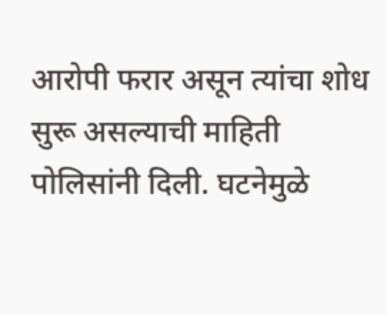आरोपी फरार असून त्यांचा शोध सुरू असल्याची माहिती पोलिसांनी दिली. घटनेमुळे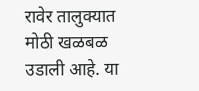रावेर तालुक्यात मोठी खळबळ उडाली आहे. या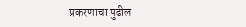प्रकरणाचा पुढील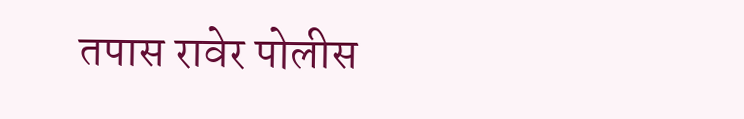तपास रावेर पोलीस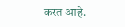करत आहे.